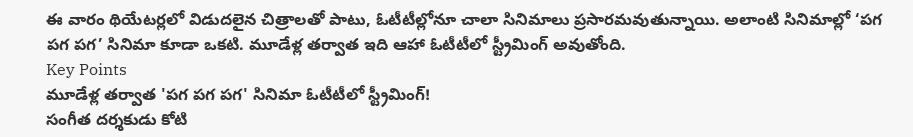ఈ వారం థియేటర్లలో విడుదలైన చిత్రాలతో పాటు, ఓటీటీల్లోనూ చాలా సినిమాలు ప్రసారమవుతున్నాయి. అలాంటి సినిమాల్లో ‘పగ పగ పగ’ సినిమా కూడా ఒకటి. మూడేళ్ల తర్వాత ఇది ఆహా ఓటీటీలో స్ట్రీమింగ్ అవుతోంది.
Key Points
మూడేళ్ల తర్వాత 'పగ పగ పగ' సినిమా ఓటీటీలో స్ట్రీమింగ్!
సంగీత దర్శకుడు కోటి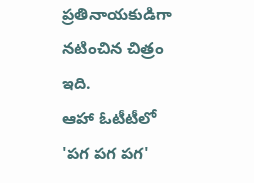ప్రతినాయకుడిగా నటించిన చిత్రం ఇది.
ఆహా ఓటీటీలో 'పగ పగ పగ'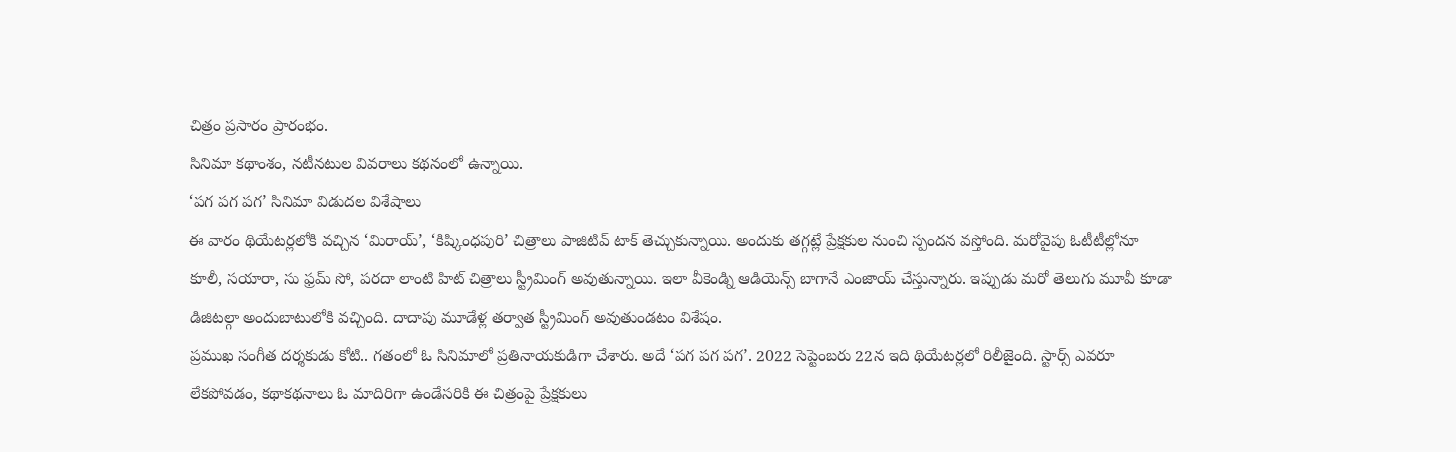చిత్రం ప్రసారం ప్రారంభం.
సినిమా కథాంశం, నటీనటుల వివరాలు కథనంలో ఉన్నాయి.
‘పగ పగ పగ’ సినిమా విడుదల విశేషాలు
ఈ వారం థియేటర్లలోకి వచ్చిన ‘మిరాయ్’, ‘కిష్కింధపురి’ చిత్రాలు పాజిటివ్ టాక్ తెచ్చుకున్నాయి. అందుకు తగ్గట్లే ప్రేక్షకుల నుంచి స్పందన వస్తోంది. మరోవైపు ఓటీటీల్లోనూ కూలీ, సయారా, సు ఫ్రమ్ సో, పరదా లాంటి హిట్ చిత్రాలు స్ట్రీమింగ్ అవుతున్నాయి. ఇలా వీకెండ్ని ఆడియెన్స్ బాగానే ఎంజాయ్ చేస్తున్నారు. ఇప్పుడు మరో తెలుగు మూవీ కూడా డిజిటల్గా అందుబాటులోకి వచ్చింది. దాదాపు మూడేళ్ల తర్వాత స్ట్రీమింగ్ అవుతుండటం విశేషం.
ప్రముఖ సంగీత దర్శకుడు కోటి.. గతంలో ఓ సినిమాలో ప్రతినాయకుడిగా చేశారు. అదే ‘పగ పగ పగ’. 2022 సెప్టెంబరు 22న ఇది థియేటర్లలో రిలీజైంది. స్టార్స్ ఎవరూ లేకపోవడం, కథాకథనాలు ఓ మాదిరిగా ఉండేసరికి ఈ చిత్రంపై ప్రేక్షకులు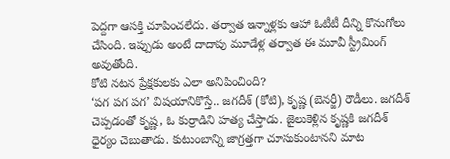పెద్దగా ఆసక్తి చూపించలేదు. తర్వాత ఇన్నాళ్లకు ఆహా ఓటీటీ దీన్ని కొనుగోలు చేసింది. ఇప్పుడు అంటే దాదాపు మూడేళ్ల తర్వాత ఈ మూవీ స్ట్రీమింగ్ అవుతోంది.
కోటి నటన ప్రేక్షకులకు ఎలా అనిపించింది?
‘పగ పగ పగ’ విషయానికొస్తే.. జగదీశ్ (కోటి), కృష్ణ (బెనర్జీ) రౌడీలు. జగదీశ్ చెప్పడంతో కృష్ణ, ఓ కుర్రాడిని హత్య చేస్తాడు. జైలుకెళ్లిన కృష్ణకి జగదీశ్ ధైర్యం చెబుతాడు. కుటుంబాన్ని జాగ్రత్తగా చూసుకుంటానని మాట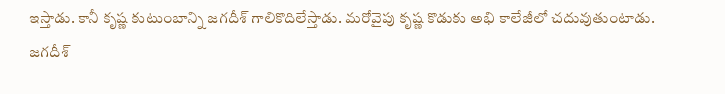ఇస్తాడు. కానీ కృష్ణ కుటుంబాన్ని జగదీశ్ గాలికొదిలేస్తాడు. మరోవైపు కృష్ణ కొడుకు అభి కాలేజీలో చదువుతుంటాడు. జగదీశ్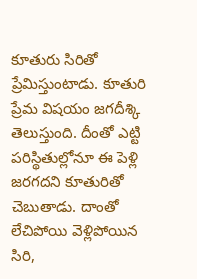కూతురు సిరితో ప్రేమిస్తుంటాడు. కూతురి ప్రేమ విషయం జగదీశ్కి తెలుస్తుంది. దీంతో ఎట్టి పరిస్థితుల్లోనూ ఈ పెళ్లి జరగదని కూతురితో చెబుతాడు. దాంతో లేచిపోయి వెళ్లిపోయిన సిరి,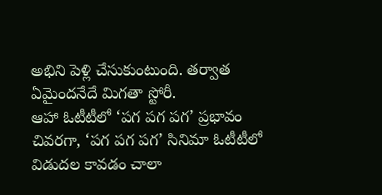అభిని పెళ్లి చేసుకుంటుంది. తర్వాత ఏమైందనేదే మిగతా స్టోరీ.
ఆహా ఓటీటీలో ‘పగ పగ పగ’ ప్రభావం
చివరగా, ‘పగ పగ పగ’ సినిమా ఓటీటీలో విడుదల కావడం చాలా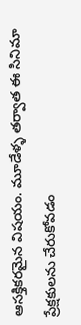ఆసక్తికరమైన విషయం. మూడేళ్ళ తర్వాత ఈ సినిమా ప్రేక్షకులను చేరుకోవడం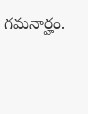గమనార్హం.